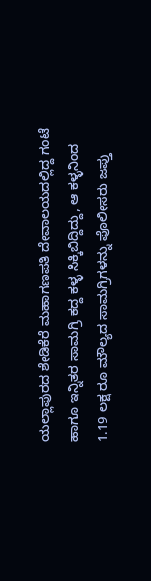ಯಲ್ಲಾಪುರದ ಶೇಡಿಕೆರೆ ಮಹಾಗಣಪತಿ ದೇವಾಲಯದಲ್ಲಿದ್ದ ಗಂಟೆ ಹಾಗೂ ಇನ್ನಿತರ ಸಾಮಗ್ರಿ ಕದ್ದ ಕಳ್ಳ ಸಿಕ್ಕಿಬಿದ್ದಿದ್ದು, ಆ ಕಳ್ಳನಿಂದ 1.19 ಲಕ್ಷ ರೂ ಮೌಲ್ಯದ ಸಾಮಗ್ರಿಗಳನ್ನು ಪೊಲೀಸರು ಜಪ್ತು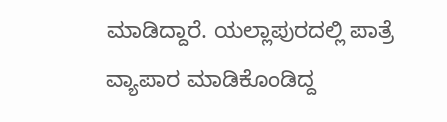ಮಾಡಿದ್ದಾರೆ. ಯಲ್ಲಾಪುರದಲ್ಲಿ ಪಾತ್ರೆ ವ್ಯಾಪಾರ ಮಾಡಿಕೊಂಡಿದ್ದ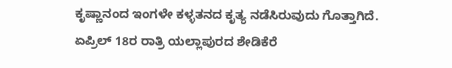ಕೃಷ್ಣಾನಂದ ಇಂಗಳೇ ಕಳ್ಳತನದ ಕೃತ್ಯ ನಡೆಸಿರುವುದು ಗೊತ್ತಾಗಿದೆ.
ಏಪ್ರಿಲ್ 18ರ ರಾತ್ರಿ ಯಲ್ಲಾಪುರದ ಶೇಡಿಕೆರೆ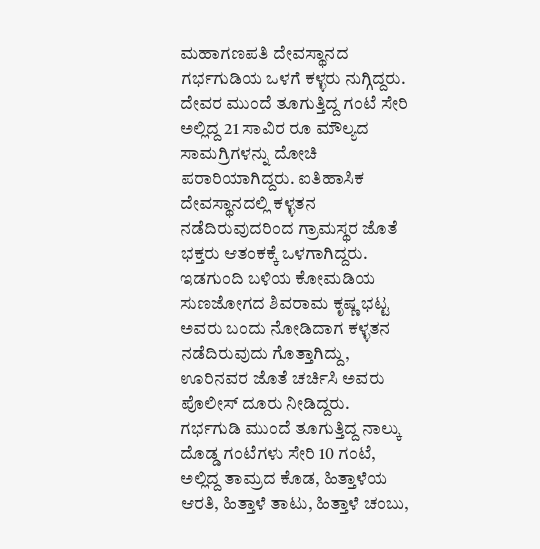ಮಹಾಗಣಪತಿ ದೇವಸ್ಥಾನದ ಗರ್ಭಗುಡಿಯ ಒಳಗೆ ಕಳ್ಳರು ನುಗ್ಗಿದ್ದರು. ದೇವರ ಮುಂದೆ ತೂಗುತ್ತಿದ್ದ ಗಂಟೆ ಸೇರಿ ಅಲ್ಲಿದ್ದ 21 ಸಾವಿರ ರೂ ಮೌಲ್ಯದ ಸಾಮಗ್ರಿಗಳನ್ನು ದೋಚಿ ಪರಾರಿಯಾಗಿದ್ದರು. ಐತಿಹಾಸಿಕ ದೇವಸ್ಥಾನದಲ್ಲಿ ಕಳ್ಳತನ ನಡೆದಿರುವುದರಿಂದ ಗ್ರಾಮಸ್ಥರ ಜೊತೆ ಭಕ್ತರು ಆತಂಕಕ್ಕೆ ಒಳಗಾಗಿದ್ದರು. ಇಡಗುಂದಿ ಬಳಿಯ ಕೋಮಡಿಯ ಸುಣಜೋಗದ ಶಿವರಾಮ ಕೃಷ್ಣ ಭಟ್ಟ ಅವರು ಬಂದು ನೋಡಿದಾಗ ಕಳ್ಳತನ ನಡೆದಿರುವುದು ಗೊತ್ತಾಗಿದ್ದು, ಊರಿನವರ ಜೊತೆ ಚರ್ಚಿಸಿ ಅವರು ಪೊಲೀಸ್ ದೂರು ನೀಡಿದ್ದರು.
ಗರ್ಭಗುಡಿ ಮುಂದೆ ತೂಗುತ್ತಿದ್ದ ನಾಲ್ಕು ದೊಡ್ಡ ಗಂಟೆಗಳು ಸೇರಿ 10 ಗಂಟೆ, ಅಲ್ಲಿದ್ದ ತಾಮ್ರದ ಕೊಡ, ಹಿತ್ತಾಳೆಯ ಆರತಿ, ಹಿತ್ತಾಳೆ ತಾಟು, ಹಿತ್ತಾಳೆ ಚಂಬು,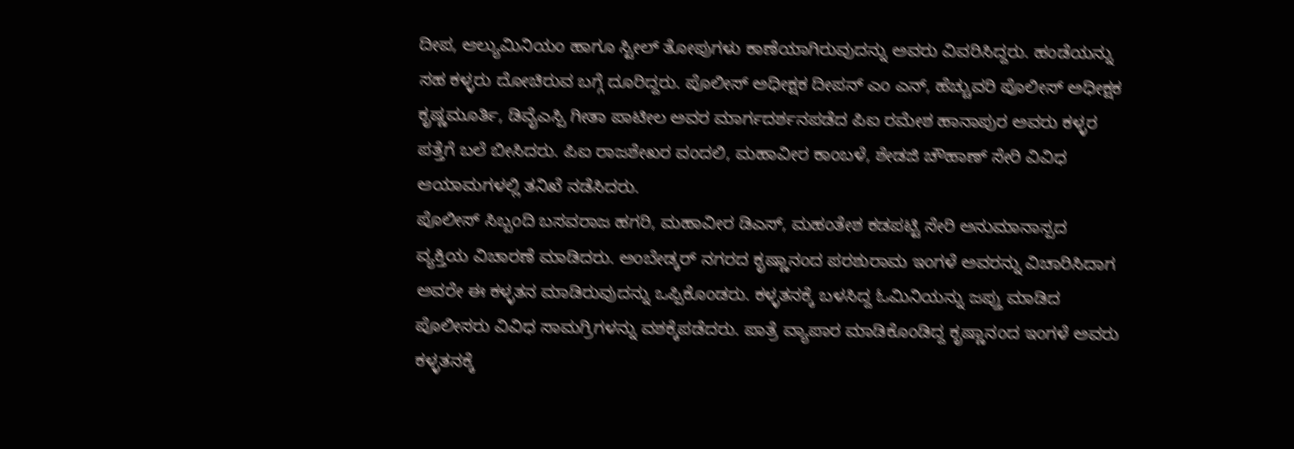ದೀಪ, ಆಲ್ಯುಮಿನಿಯಂ ಹಾಗೂ ಸ್ಟೀಲ್ ತೋಪುಗಳು ಕಾಣೆಯಾಗಿರುವುದನ್ನು ಅವರು ವಿವರಿಸಿದ್ದರು. ಹಂಡೆಯನ್ನು ಸಹ ಕಳ್ಳರು ದೋಚಿರುವ ಬಗ್ಗೆ ದೂರಿದ್ದರು. ಪೊಲೀಸ್ ಅಧೀಕ್ಷಕ ದೀಪನ್ ಎಂ ಎನ್, ಹೆಚ್ಚುವರಿ ಪೊಲೀಸ್ ಅಧೀಕ್ಷಕ ಕೃಷ್ಣಮೂರ್ತಿ, ಡಿವೈಎಸ್ಪಿ ಗೀತಾ ಪಾಟೀಲ ಅವರ ಮಾರ್ಗದರ್ಶನಪಡೆದ ಪಿಐ ರಮೇಶ ಹಾನಾಪುರ ಅವರು ಕಳ್ಳರ ಪತ್ತೆಗೆ ಬಲೆ ಬೀಸಿದರು. ಪಿಐ ರಾಜಶೇಖರ ವಂದಲಿ, ಮಹಾವೀರ ಕಾಂಬಳೆ, ಶೇಡಜಿ ಚೌಹಾಣ್ ಸೇರಿ ವಿವಿಧ ಆಯಾಮಗಳಲ್ಲಿ ತನಿಖೆ ನಡೆಸಿದರು.
ಪೊಲೀಸ್ ಸಿಬ್ಬಂದಿ ಬಸವರಾಜ ಹಗರಿ, ಮಹಾವೀರ ಡಿಎಸ್, ಮಹಂತೇಶ ಕಡಪಟ್ಟಿ ಸೇರಿ ಅನುಮಾನಾಸ್ಪದ ವ್ಯಕ್ತಿಯ ವಿಚಾರಣೆ ಮಾಡಿದರು. ಅಂಬೇಡ್ಕರ್ ನಗರದ ಕೃಷ್ಣಾನಂದ ಪರಶುರಾಮ ಇಂಗಳೆ ಅವರನ್ನು ವಿಚಾರಿಸಿದಾಗ ಅವರೇ ಈ ಕಳ್ಳತನ ಮಾಡಿರುವುದನ್ನು ಒಪ್ಪಿಕೊಂಡರು. ಕಳ್ಳತನಕ್ಕೆ ಬಳಸಿದ್ದ ಓಮಿನಿಯನ್ನು ಜಪ್ತು ಮಾಡಿದ ಪೊಲೀಸರು ವಿವಿಧ ಸಾಮಗ್ರಿಗಳನ್ನು ವಶಕ್ಕೆಪಡೆದರು. ಪಾತ್ರೆ ವ್ಯಾಪಾರ ಮಾಡಿಕೊಂಡಿದ್ದ ಕೃಷ್ಣಾನಂದ ಇಂಗಳೆ ಅವರು ಕಳ್ಳತನಕ್ಕೆ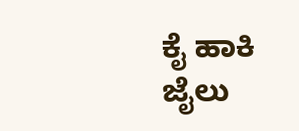ಕೈ ಹಾಕಿ ಜೈಲು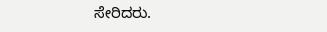ಸೇರಿದರು.